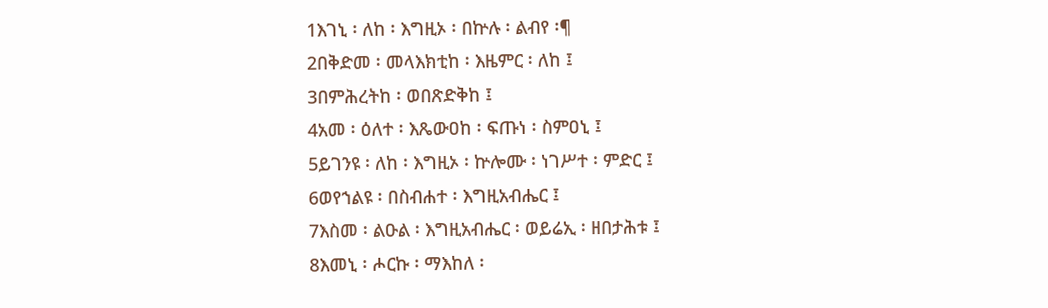1እገኒ ፡ ለከ ፡ እግዚኦ ፡ በኵሉ ፡ ልብየ ፡¶
2በቅድመ ፡ መላእክቲከ ፡ እዜምር ፡ ለከ ፤
3በምሕረትከ ፡ ወበጽድቅከ ፤
4አመ ፡ ዕለተ ፡ እጼውዐከ ፡ ፍጡነ ፡ ስምዐኒ ፤
5ይገንዩ ፡ ለከ ፡ እግዚኦ ፡ ኵሎሙ ፡ ነገሥተ ፡ ምድር ፤
6ወየኀልዩ ፡ በስብሐተ ፡ እግዚአብሔር ፤
7እስመ ፡ ልዑል ፡ እግዚአብሔር ፡ ወይሬኢ ፡ ዘበታሕቱ ፤
8እመኒ ፡ ሖርኩ ፡ ማእከለ ፡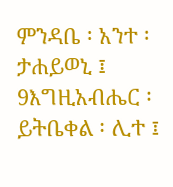ምንዳቤ ፡ አንተ ፡ ታሐይወኒ ፤
9እግዚአብሔር ፡ ይትቤቀል ፡ ሊተ ፤